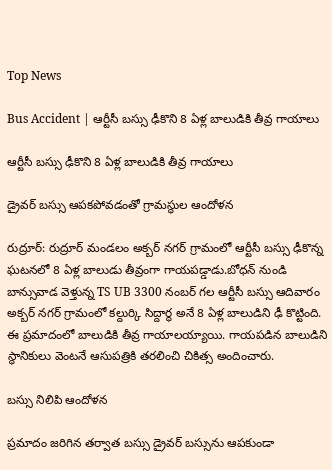Top News

Bus Accident | ఆర్టీసీ బస్సు ఢీకొని 8 ఏళ్ల బాలుడికి తీవ్ర గాయాలు

ఆర్టీసీ బస్సు ఢీకొని 8 ఏళ్ల బాలుడికి తీవ్ర గాయాలు

డ్రైవర్ బస్సు ఆపకపోవడంతో గ్రామస్థుల ఆందోళన

రుద్రూర్: రుద్రూర్ మండలం అక్బర్ నగర్ గ్రామంలో ఆర్టీసీ బస్సు ఢీకొన్న ఘటనలో 8 ఏళ్ల బాలుడు తీవ్రంగా గాయపడ్డాడు.బోధన్ నుండి బాన్సువాడ వెళ్తున్న TS UB 3300 నంబర్ గల ఆర్టీసీ బస్సు ఆదివారం అక్బర్ నగర్ గ్రామంలో కల్దుర్కి సిద్దార్థ అనే 8 ఏళ్ల బాలుడిని ఢీ కొట్టింది. ఈ ప్రమాదంలో బాలుడికి తీవ్ర గాయాలయ్యాయి. గాయపడిన బాలుడిని స్థానికులు వెంటనే ఆసుపత్రికి తరలించి చికిత్స అందించారు.

బస్సు నిలిపి ఆందోళన

ప్రమాదం జరిగిన తర్వాత బస్సు డ్రైవర్ బస్సును ఆపకుండా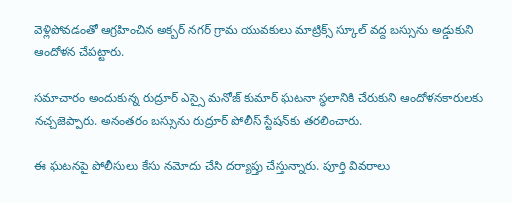వెళ్లిపోవడంతో ఆగ్రహించిన అక్బర్ నగర్ గ్రామ యువకులు మాట్రిక్స్ స్కూల్ వద్ద బస్సును అడ్డుకుని ఆందోళన చేపట్టారు.

సమాచారం అందుకున్న రుద్రూర్ ఎస్సై మనోజ్ కుమార్ ఘటనా స్థలానికి చేరుకుని ఆందోళనకారులకు నచ్చజెప్పారు. అనంతరం బస్సును రుద్రూర్ పోలీస్ స్టేషన్‌కు తరలించారు.

ఈ ఘటనపై పోలీసులు కేసు నమోదు చేసి దర్యాప్తు చేస్తున్నారు. పూర్తి వివరాలు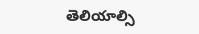తెలియాల్సి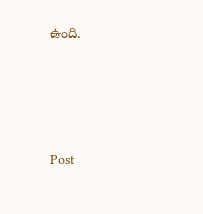ఉంది.





Post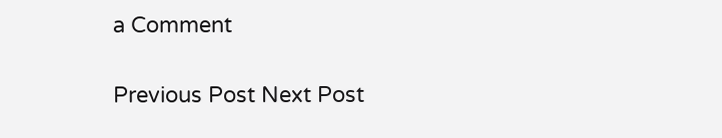a Comment

Previous Post Next Post